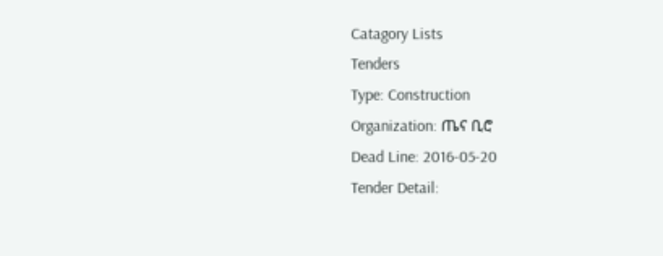Catagory Lists
Tenders
Type: Construction
Organization: ጤና ቢሮ
Dead Line: 2016-05-20
Tender Detail: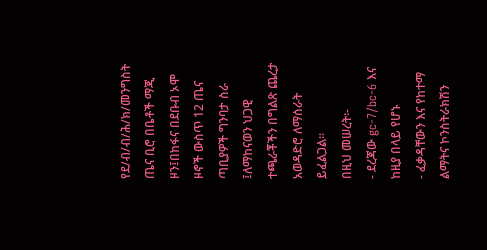የደ/ብ/ብ/ሕ/ክ/መንግስት ጤና ቢሮ በቤቶች ማጂ ዞን፤በከፋና በደቡብ ኦሞ ዞኖች ውስጥ 12 ጤና ጣቢያዎች ግንባታ ስራ ፤ለማከናወን ህጋዊ ተጫራቾችን በግልጽ ጨረታ አወዳድሮ ለማሰራት ይፈልጋል፡፡
በዚህ መሠረት፡-
- ደረጃው gc-7/bc-6 እና ከዚያ በላይ የሆኑ
- ፈቃዳቸውን እና የከተማ ልማትና ኮንስትራክሽን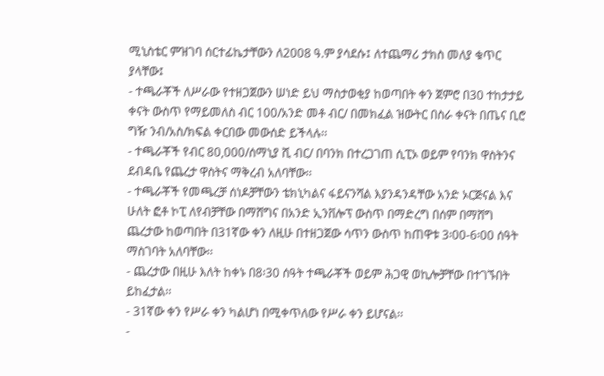ሚኒስቴር ምዝገባ ሰርተፊኬታቸውን ለ2008 ዓ.ም ያሳደሱ፤ ለተጨማሪ ታክስ መለያ ቁጥር ያላቸው፤
- ተጫራቾች ለሥራው የተዘጋጀውን ሠነድ ይህ ማስታወቂያ ከወጣበት ቀን ጀምሮ በ30 ተከታታይ ቀናት ውስጥ የማይመለስ ብር 100/አንድ መቶ ብር/ በመክፈል ዝውትር በስራ ቀናት በጤና ቢሮ ግዥ ንብ/አስ/ክፍል ቀርበው መውሰድ ይችላሉ፡፡
- ተጫራቾች የብር 80,000/ሰማኒያ ሺ ብር/ በባንክ በተረጋገጠ ሲፒኦ ወይም የባንክ ዋስትንና ደብዳቤ የጨረታ ዋስትና ማቅረብ አለባቸው፡፡
- ተጫራቾች የመጫረቻ ሰነዶቻቸውን ቴክኒካልና ፋይናንሻል እያንዳንዳቸው አንድ ኦርጅናል እና ሁለት ፎቶ ኮፒ ለየብቻቸው በማሸግና በአንድ ኢንቨሎፕ ውስጥ በማድረግ በሰም በማሸግ ጨረታው ከወጣበት በ31ኛው ቀን ለዚሁ በተዘጋጀው ሳጥን ውስጥ ከጠዋቱ 3፡00-6፡00 ሰዓት ማስገባት አለባቸው፡፡
- ጨረታው በዚሁ እለት ከቀኑ በ8፡30 ሰዓት ተጫራቾች ወይም ሕጋዊ ወኪሎቻቸው በተገኙበት ይከፈታል፡፡
- 31ኛው ቀን የሥራ ቀን ካልሆነ በሚቀጥለው የሥራ ቀን ይሆናል፡፡
-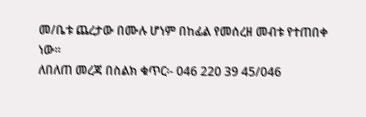መ/ቤቱ ጨረታው በሙሉ ሆነም በከፊል የመሰረዘ መብቱ የተጠበቀ ነው፡፡
ለበለጠ መረጃ በስልክ ቁጥር፡- 046 220 39 45/046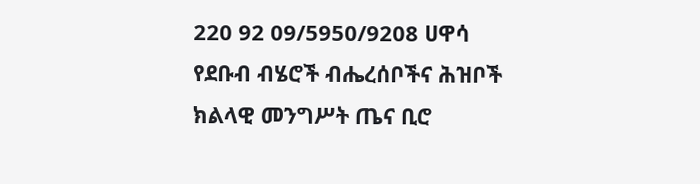220 92 09/5950/9208 ሀዋሳ
የደቡብ ብሄሮች ብሔረሰቦችና ሕዝቦች ክልላዊ መንግሥት ጤና ቢሮ